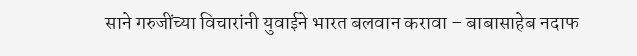साने गरुजींच्या विचारांनी युवाईने भारत बलवान करावा – बाबासाहेब नदाफ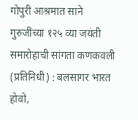गोपुरी आश्रमात साने गुरुजींच्या १२५ व्या जयंती समारोहाची सांगता कणकवली (प्रतिनिधी) : बलसागर भारत होवो,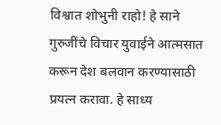विश्वात शोभुनी राहो! हे साने गुरुजींचे विचार युवाईने आत्मसात करून देश बलवान करण्यासाठी प्रयत्न करावा. हे साध्य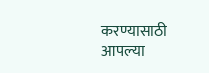करण्यासाठी आपल्या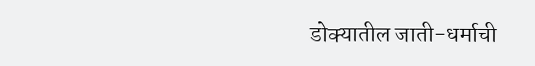डोक्यातील जाती-धर्माची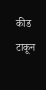कीड टाकून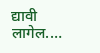द्यावी लागेल.…